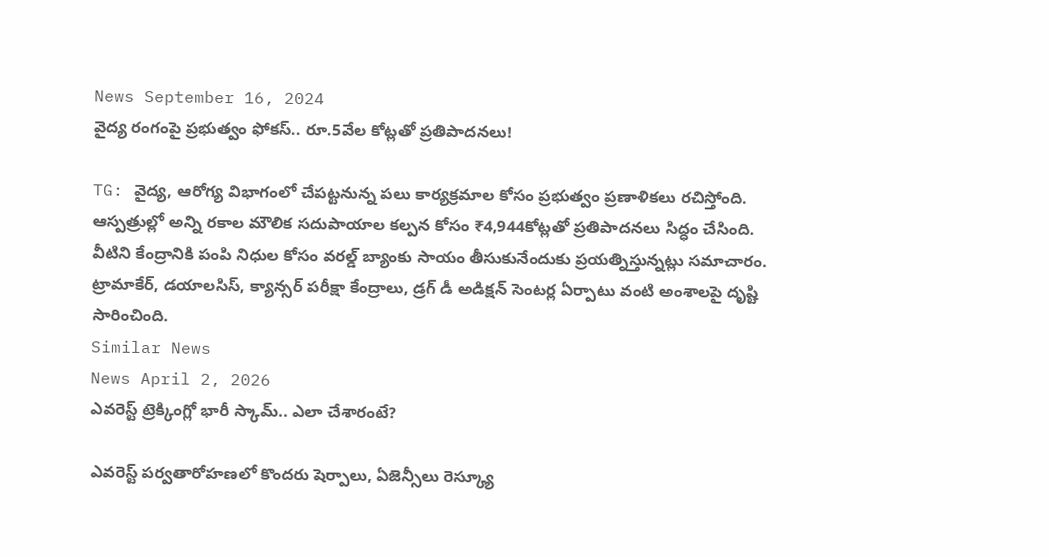News September 16, 2024
వైద్య రంగంపై ప్రభుత్వం ఫోకస్.. రూ.5వేల కోట్లతో ప్రతిపాదనలు!

TG: వైద్య, ఆరోగ్య విభాగంలో చేపట్టనున్న పలు కార్యక్రమాల కోసం ప్రభుత్వం ప్రణాళికలు రచిస్తోంది. ఆస్పత్రుల్లో అన్ని రకాల మౌలిక సదుపాయాల కల్పన కోసం ₹4,944కోట్లతో ప్రతిపాదనలు సిద్ధం చేసింది. వీటిని కేంద్రానికి పంపి నిధుల కోసం వరల్డ్ బ్యాంకు సాయం తీసుకునేందుకు ప్రయత్నిస్తున్నట్లు సమాచారం. ట్రామాకేర్, డయాలసిస్, క్యాన్సర్ పరీక్షా కేంద్రాలు, డ్రగ్ డీ అడిక్షన్ సెంటర్ల ఏర్పాటు వంటి అంశాలపై దృష్టి సారించింది.
Similar News
News April 2, 2026
ఎవరెస్ట్ ట్రెక్కింగ్లో భారీ స్కామ్.. ఎలా చేశారంటే?

ఎవరెస్ట్ పర్వతారోహణలో కొందరు షెర్పాలు, ఏజెన్సీలు రెస్క్యూ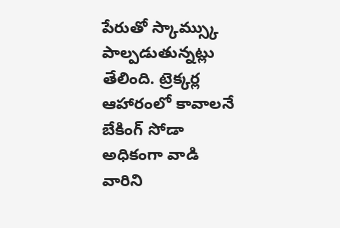పేరుతో స్కామ్స్కు పాల్పడుతున్నట్లు తేలింది. ట్రెక్కర్ల ఆహారంలో కావాలనే బేకింగ్ సోడా అధికంగా వాడి వారిని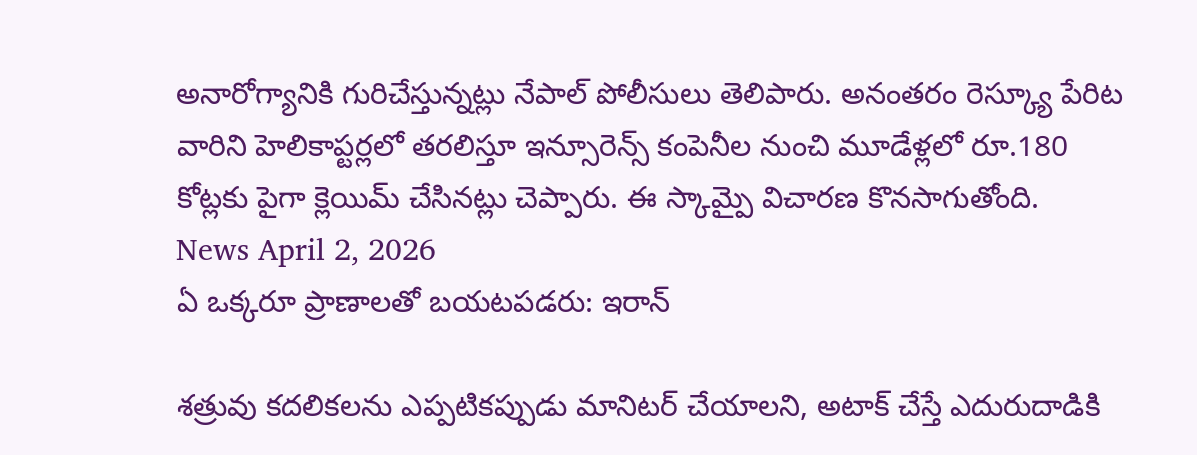అనారోగ్యానికి గురిచేస్తున్నట్లు నేపాల్ పోలీసులు తెలిపారు. అనంతరం రెస్క్యూ పేరిట వారిని హెలికాప్టర్లలో తరలిస్తూ ఇన్సూరెన్స్ కంపెనీల నుంచి మూడేళ్లలో రూ.180 కోట్లకు పైగా క్లెయిమ్ చేసినట్లు చెప్పారు. ఈ స్కామ్పై విచారణ కొనసాగుతోంది.
News April 2, 2026
ఏ ఒక్కరూ ప్రాణాలతో బయటపడరు: ఇరాన్

శత్రువు కదలికలను ఎప్పటికప్పుడు మానిటర్ చేయాలని, అటాక్ చేస్తే ఎదురుదాడికి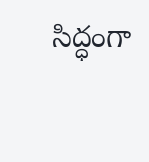సిద్ధంగా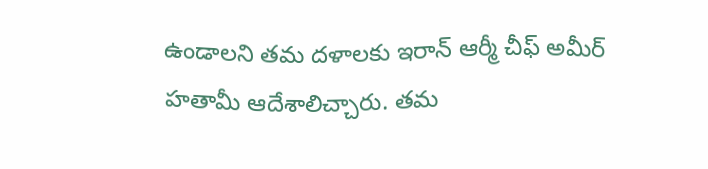ఉండాలని తమ దళాలకు ఇరాన్ ఆర్మీ చీఫ్ అమీర్ హతామీ ఆదేశాలిచ్చారు. తమ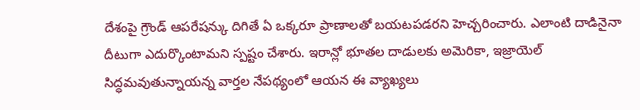దేశంపై గ్రౌండ్ ఆపరేషన్కు దిగితే ఏ ఒక్కరూ ప్రాణాలతో బయటపడరని హెచ్చరించారు. ఎలాంటి దాడినైనా దీటుగా ఎదుర్కొంటామని స్పష్టం చేశారు. ఇరాన్లో భూతల దాడులకు అమెరికా, ఇజ్రాయెల్ సిద్ధమవుతున్నాయన్న వార్తల నేపథ్యంలో ఆయన ఈ వ్యాఖ్యలు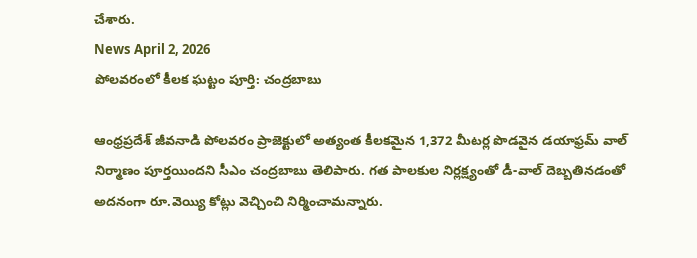చేశారు.
News April 2, 2026
పోలవరంలో కీలక ఘట్టం పూర్తి: చంద్రబాబు

ఆంధ్రప్రదేశ్ జీవనాడి పోలవరం ప్రాజెక్టులో అత్యంత కీలకమైన 1,372 మీటర్ల పొడవైన డయాఫ్రమ్ వాల్ నిర్మాణం పూర్తయిందని సీఎం చంద్రబాబు తెలిపారు. గత పాలకుల నిర్లక్ష్యంతో డీ-వాల్ దెబ్బతినడంతో అదనంగా రూ.వెయ్యి కోట్లు వెచ్చించి నిర్మించామన్నారు.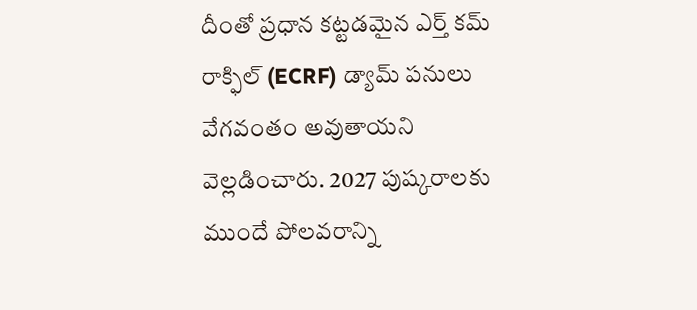దీంతో ప్రధాన కట్టడమైన ఎర్త్ కమ్ రాక్ఫిల్ (ECRF) డ్యామ్ పనులు వేగవంతం అవుతాయని వెల్లడించారు. 2027 పుష్కరాలకు ముందే పోలవరాన్ని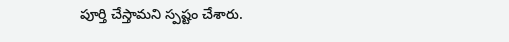పూర్తి చేస్తామని స్పష్టం చేశారు.